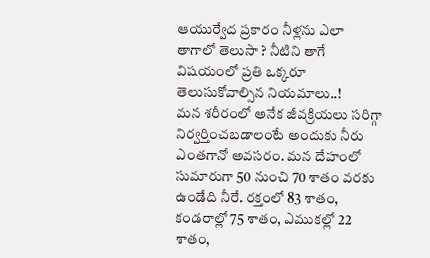ఆయుర్వేద ప్రకారం నీళ్లను ఎలా తాగాలో తెలుసా ? నీటిని తాగే విషయంలో ప్రతి ఒక్కరూ తెలుసుకోవాల్సిన నియమాలు..!
మన శరీరంలో అనేక జీవక్రియలు సరిగ్గా నిర్వర్తించబడాలంటే అందుకు నీరు ఎంతగానో అవసరం. మన దేహంలో సుమారుగా 50 నుంచి 70 శాతం వరకు ఉండేది నీరే. రక్తంలో 83 శాతం, కండరాల్లో 75 శాతం, ఎముకల్లో 22 శాతం,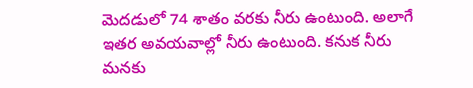మెదడులో 74 శాతం వరకు నీరు ఉంటుంది. అలాగే ఇతర అవయవాల్లో నీరు ఉంటుంది. కనుక నీరు మనకు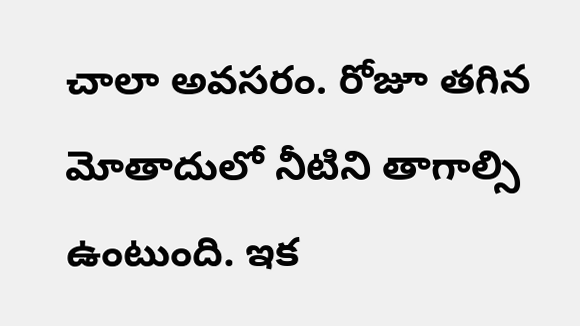చాలా అవసరం. రోజూ తగిన మోతాదులో నీటిని తాగాల్సి ఉంటుంది. ఇక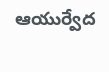ఆయుర్వేద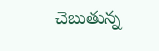చెబుతున్న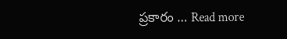ప్రకారం … Read more